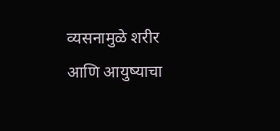व्यसनामुळे शरीर आणि आयुष्याचा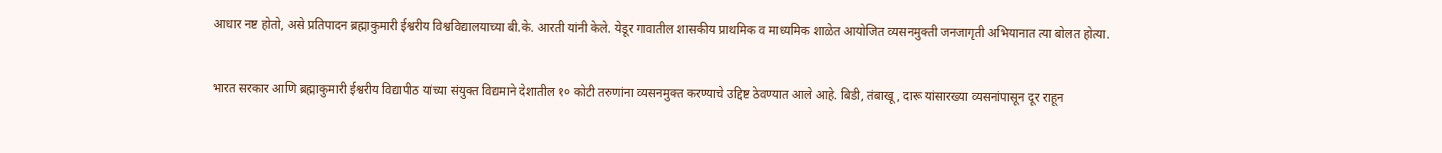आधार नष्ट होतो, असे प्रतिपादन ब्रह्माकुमारी ईश्वरीय विश्वविद्यालयाच्या बी.के. आरती यांनी केले. येडूर गावातील शासकीय प्राथमिक व माध्यमिक शाळेत आयोजित व्यसनमुक्ती जनजागृती अभियानात त्या बोलत होत्या.


भारत सरकार आणि ब्रह्माकुमारी ईश्वरीय विद्यापीठ यांच्या संयुक्त विद्यमाने देशातील १० कोटी तरुणांना व्यसनमुक्त करण्याचे उद्दिष्ट ठेवण्यात आले आहे. बिडी, तंबाखू, दारू यांसारख्या व्यसनांपासून दूर राहून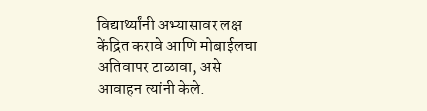विद्यार्थ्यांनी अभ्यासावर लक्ष केंद्रित करावे आणि मोबाईलचा अतिवापर टाळावा, असे आवाहन त्यांनी केले.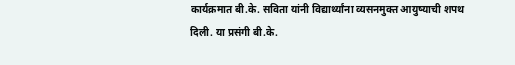कार्यक्रमात बी.के. सविता यांनी विद्यार्थ्यांना व्यसनमुक्त आयुष्याची शपथ दिली. या प्रसंगी बी.के.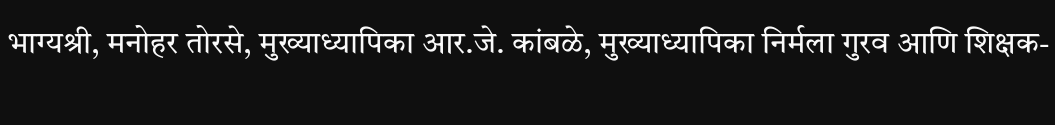भाग्यश्री, मनोहर तोरसे, मुख्याध्यापिका आर.जे. कांबळे, मुख्याध्यापिका निर्मला गुरव आणि शिक्षक-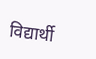विद्यार्थी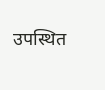उपस्थित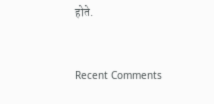होते.


Recent Comments